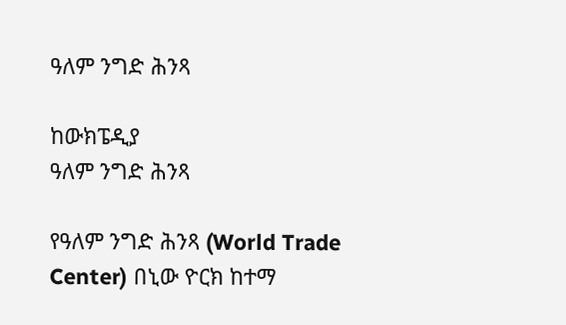ዓለም ንግድ ሕንጻ

ከውክፔዲያ
ዓለም ንግድ ሕንጻ

የዓለም ንግድ ሕንጻ (World Trade Center) በኒው ዮርክ ከተማ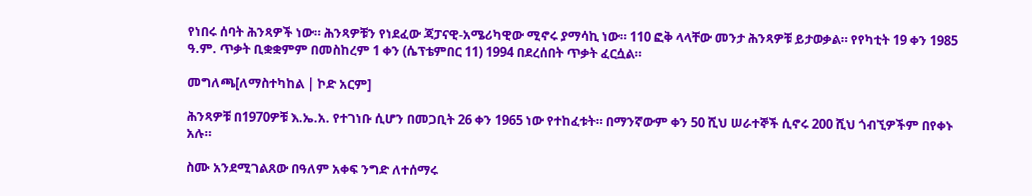የነበሩ ሰባት ሕንጻዎች ነው። ሕንጻዎቹን የነደፈው ጃፓናዊ-አሜሪካዊው ሚኖሩ ያማሳኪ ነው። 110 ፎቅ ላላቸው መንታ ሕንጻዎቹ ይታወቃል። የየካቲት 19 ቀን 1985 ዓ.ም. ጥቃት ቢቋቋምም በመስከረም 1 ቀን (ሴፕቴምበር 11) 1994 በደረሰበት ጥቃት ፈርሷል።

መግለጫ[ለማስተካከል | ኮድ አርም]

ሕንጻዎቹ በ1970ዎቹ እ.ኤ.አ. የተገነቡ ሲሆን በመጋቢት 26 ቀን 1965 ነው የተከፈቱት። በማንኛውም ቀን 50 ሺህ ሠራተኞች ሲኖሩ 200 ሺህ ጎብኚዎችም በየቀኑ አሉ።

ስሙ አንደሚገልጸው በዓለም አቀፍ ንግድ ለተሰማሩ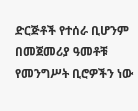ድርጅቶች የተሰራ ቢሆንም በመጀመሪያ ዓመቶቹ የመንግሥት ቢሮዎችን ነው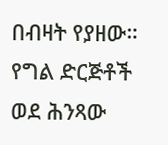በብዛት የያዘው። የግል ድርጅቶች ወደ ሕንጻው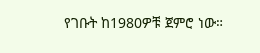የገቡት ከ1980ዎቹ ጀምሮ ነው።